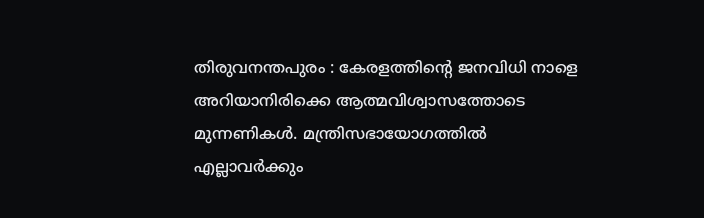തിരുവനന്തപുരം : കേരളത്തിന്റെ ജനവിധി നാളെ അറിയാനിരിക്കെ ആത്മവിശ്വാസത്തോടെ മുന്നണികൾ. മന്ത്രിസഭായോഗത്തിൽ എല്ലാവർക്കും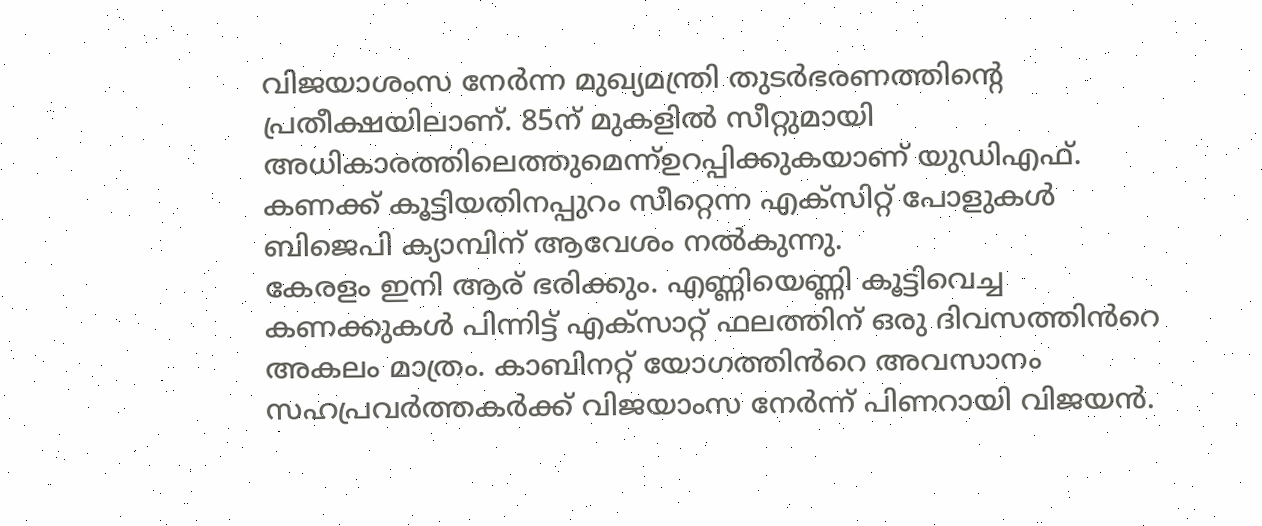വിജയാശംസ നേർന്ന മുഖ്യമന്ത്രി തുടർഭരണത്തിന്റെ പ്രതീക്ഷയിലാണ്. 85ന് മുകളിൽ സീറ്റുമായി അധികാരത്തിലെത്തുമെന്ന്ഉറപ്പിക്കുകയാണ് യുഡിഎഫ്. കണക്ക് കൂട്ടിയതിനപ്പുറം സീറ്റെന്ന എക്സിറ്റ് പോളുകൾ ബിജെപി ക്യാമ്പിന് ആവേശം നൽകുന്നു.
കേരളം ഇനി ആര് ഭരിക്കും. എണ്ണിയെണ്ണി കൂട്ടിവെച്ച കണക്കുകൾ പിന്നിട്ട് എക്സാറ്റ് ഫലത്തിന് ഒരു ദിവസത്തിൻറെ അകലം മാത്രം. കാബിനറ്റ് യോഗത്തിൻറെ അവസാനം സഹപ്രവർത്തകർക്ക് വിജയാംസ നേർന്ന് പിണറായി വിജയൻ.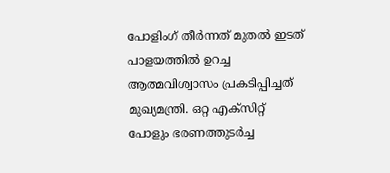പോളിംഗ് തീർന്നത് മുതൽ ഇടത് പാളയത്തിൽ ഉറച്ച ആത്മവിശ്വാസം പ്രകടിപ്പിച്ചത് മുഖ്യമന്ത്രി. ഒറ്റ എക്സിറ്റ് പോളും ഭരണത്തുടർച്ച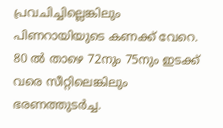പ്രവചിച്ചില്ലെങ്കിലും പിണറായിയുടെ കണക്ക് വേറെ. 80 ൽ താഴെ 72നും 75നും ഇടക്ക് വരെ സീറ്റിലെങ്കിലും ഭരണത്തുടർച്ച.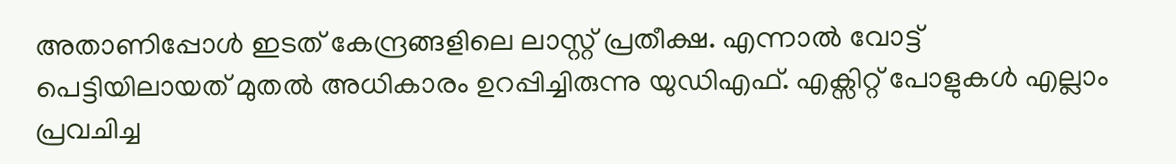അതാണിപ്പോൾ ഇടത് കേന്ദ്രങ്ങളിലെ ലാസ്റ്റ് പ്രതീക്ഷ. എന്നാൽ വോട്ട് പെട്ടിയിലായത് മുതൽ അധികാരം ഉറപ്പിച്ചിരുന്നു യുഡിഎഫ്. എക്സിറ്റ് പോളുകൾ എല്ലാം പ്രവചിച്ച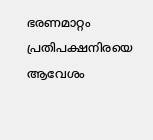ഭരണമാറ്റം പ്രതിപക്ഷനിരയെ ആവേശം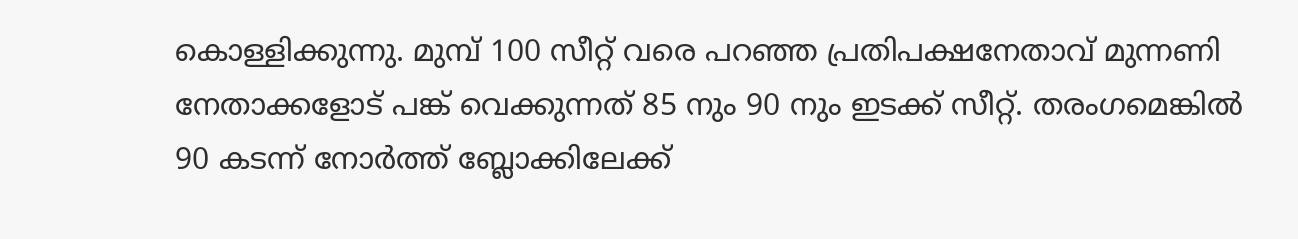കൊള്ളിക്കുന്നു. മുമ്പ് 100 സീറ്റ് വരെ പറഞ്ഞ പ്രതിപക്ഷനേതാവ് മുന്നണി നേതാക്കളോട് പങ്ക് വെക്കുന്നത് 85 നും 90 നും ഇടക്ക് സീറ്റ്. തരംഗമെങ്കിൽ 90 കടന്ന് നോർത്ത് ബ്ലോക്കിലേക്ക്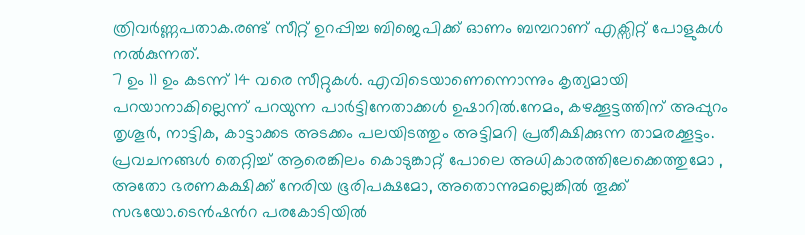ത്രിവർണ്ണപതാക.രണ്ട് സീറ്റ് ഉറപ്പിച്ച ബിജെപിക്ക് ഓണം ബമ്പറാണ് എക്സിറ്റ് പോളുകൾ നൽകുന്നത്.
7 ഉം 11 ഉം കടന്ന് 14 വരെ സീറ്റുകൾ. എവിടെയാണെന്നൊന്നും കൃത്യമായി പറയാനാകില്ലെന്ന് പറയുന്ന പാർട്ടിനേതാക്കൾ ഉഷാറിൽ.നേമം, കഴക്കൂട്ടത്തിന് അപ്പുറം തൃശൂർ, നാട്ടിക, കാട്ടാക്കട അടക്കം പലയിടത്തും അട്ടിമറി പ്രതീക്ഷിക്കുന്ന താമരക്കൂട്ടം. പ്രവചനങ്ങൾ തെറ്റിച്ച് ആരെങ്കിലം കൊടുങ്കാറ്റ് പോലെ അധികാരത്തിലേക്കെത്തുമോ , അതോ ഭരണകക്ഷിക്ക് നേരിയ ഭൂരിപക്ഷമോ, അതൊന്നുമല്ലെങ്കിൽ തൂക്ക് സഭയോ.ടെൻഷൻറ പരകോടിയിൽ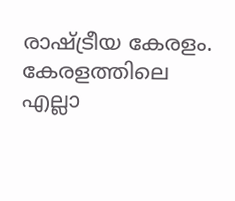രാഷ്ട്രീയ കേരളം.
കേരളത്തിലെ എല്ലാ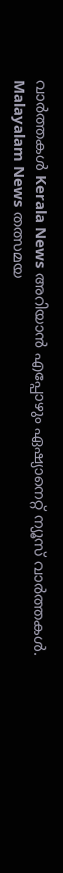വാർത്തകൾ Kerala News അറിയാൻ എപ്പോഴും ഏഷ്യാനെറ്റ് ന്യൂസ് വാർത്തകൾ. Malayalam News തത്സമയ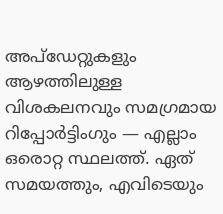അപ്ഡേറ്റുകളും ആഴത്തിലുള്ള വിശകലനവും സമഗ്രമായ റിപ്പോർട്ടിംഗും — എല്ലാം ഒരൊറ്റ സ്ഥലത്ത്. ഏത് സമയത്തും, എവിടെയും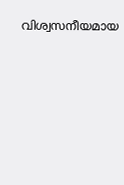വിശ്വസനീയമായ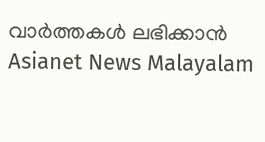വാർത്തകൾ ലഭിക്കാൻ Asianet News Malayalam